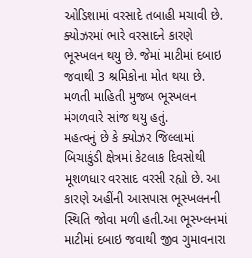ઓડિશામાં વરસાદે તબાહી મચાવી છે. ક્યોઝરમાં ભારે વરસાદને કારણે ભૂસ્ખલન થયુ છે. જેમાં માટીમાં દબાઇ જવાથી 3 શ્રમિકોના મોત થયા છે. મળતી માહિતી મુજબ ભૂસ્ખલન મંગળવારે સાંજ થયુ હતું.
મહત્વનું છે કે ક્યોઝર જિલ્લામાં બિચાકુંડી ક્ષેત્રમાં કેટલાક દિવસોથી મૂશળધાર વરસાદ વરસી રહ્યો છે. આ કારણે અહીંની આસપાસ ભૂસ્ખલનની સ્થિતિ જોવા મળી હતી.આ ભૂસ્ખ્લનમાં માટીમાં દબાઇ જવાથી જીવ ગુમાવનારા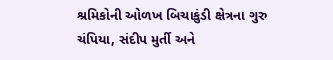શ્રમિકોની ઓળખ બિચાકુંડી ક્ષેત્રના ગુરુ ચંપિયા, સંદીપ મુર્તી અને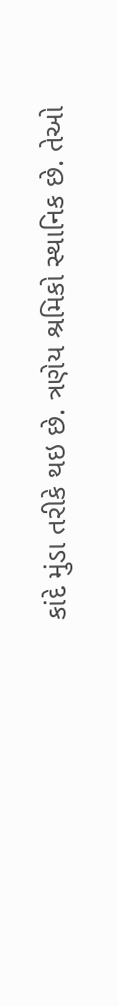કાંદે મુંડા તરીકે થઇ છે. ત્રણેય શ્રમિકો સ્થાનિક છે. તેઓ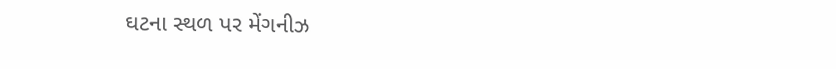ઘટના સ્થળ પર મેંગનીઝ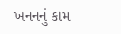ખનનનું કામ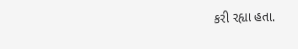કરી રહ્યા હતા.